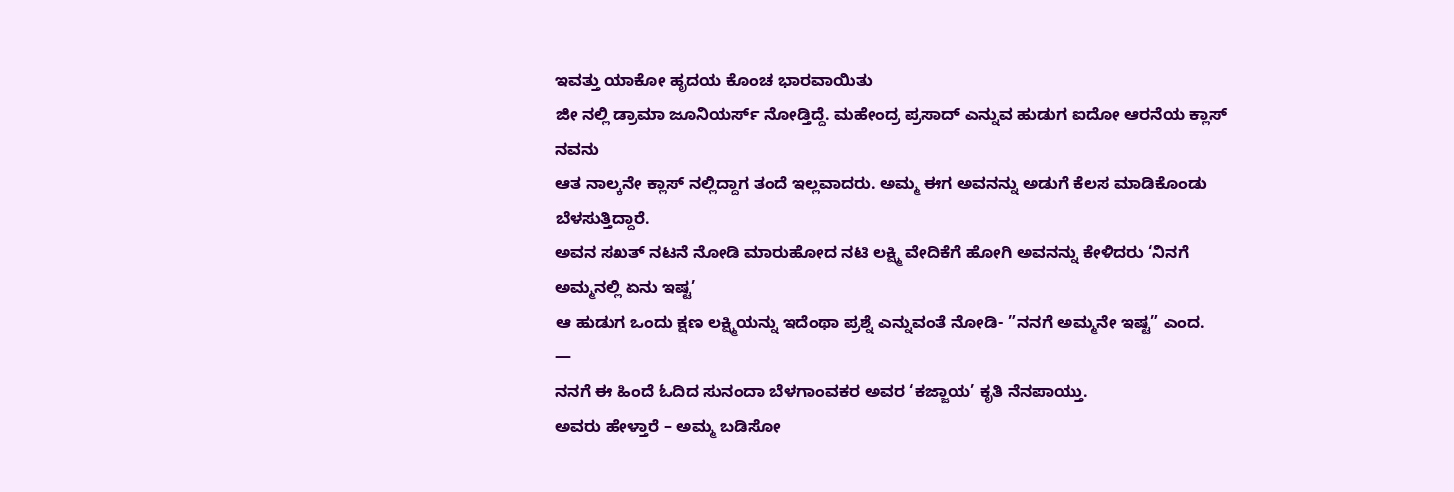ಇವತ್ತು ಯಾಕೋ ಹೃದಯ ಕೊಂಚ ಭಾರವಾಯಿತು
ಜೀ ನಲ್ಲಿ ಡ್ರಾಮಾ ಜೂನಿಯರ್ಸ್ ನೋಡ್ತಿದ್ದೆ. ಮಹೇಂದ್ರ ಪ್ರಸಾದ್ ಎನ್ನುವ ಹುಡುಗ ಐದೋ ಆರನೆಯ ಕ್ಲಾಸ್ ನವನು
ಆತ ನಾಲ್ಕನೇ ಕ್ಲಾಸ್ ನಲ್ಲಿದ್ದಾಗ ತಂದೆ ಇಲ್ಲವಾದರು. ಅಮ್ಮ ಈಗ ಅವನನ್ನು ಅಡುಗೆ ಕೆಲಸ ಮಾಡಿಕೊಂಡು ಬೆಳಸುತ್ತಿದ್ದಾರೆ.
ಅವನ ಸಖತ್ ನಟನೆ ನೋಡಿ ಮಾರುಹೋದ ನಟಿ ಲಕ್ಷ್ಮಿ ವೇದಿಕೆಗೆ ಹೋಗಿ ಅವನನ್ನು ಕೇಳಿದರು ‘ನಿನಗೆ ಅಮ್ಮನಲ್ಲಿ ಏನು ಇಷ್ಟ’
ಆ ಹುಡುಗ ಒಂದು ಕ್ಷಣ ಲಕ್ಷ್ಮಿಯನ್ನು ಇದೆಂಥಾ ಪ್ರಶ್ನೆ ಎನ್ನುವಂತೆ ನೋಡಿ- ”ನನಗೆ ಅಮ್ಮನೇ ಇಷ್ಟ” ಎಂದ.
—
ನನಗೆ ಈ ಹಿಂದೆ ಓದಿದ ಸುನಂದಾ ಬೆಳಗಾಂವಕರ ಅವರ ‘ಕಜ್ಜಾಯ’ ಕೃತಿ ನೆನಪಾಯ್ತು.
ಅವರು ಹೇಳ್ತಾರೆ – ಅಮ್ಮ ಬಡಿಸೋ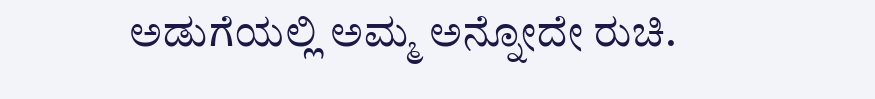ಅಡುಗೆಯಲ್ಲಿ ಅಮ್ಮ ಅನ್ನೋದೇ ರುಚಿ.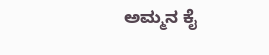ಅಮ್ಮನ ಕೈ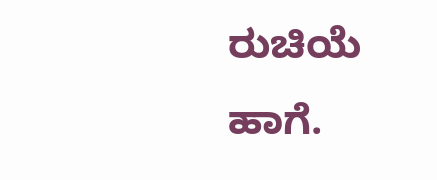ರುಚಿಯೆ ಹಾಗೆ.